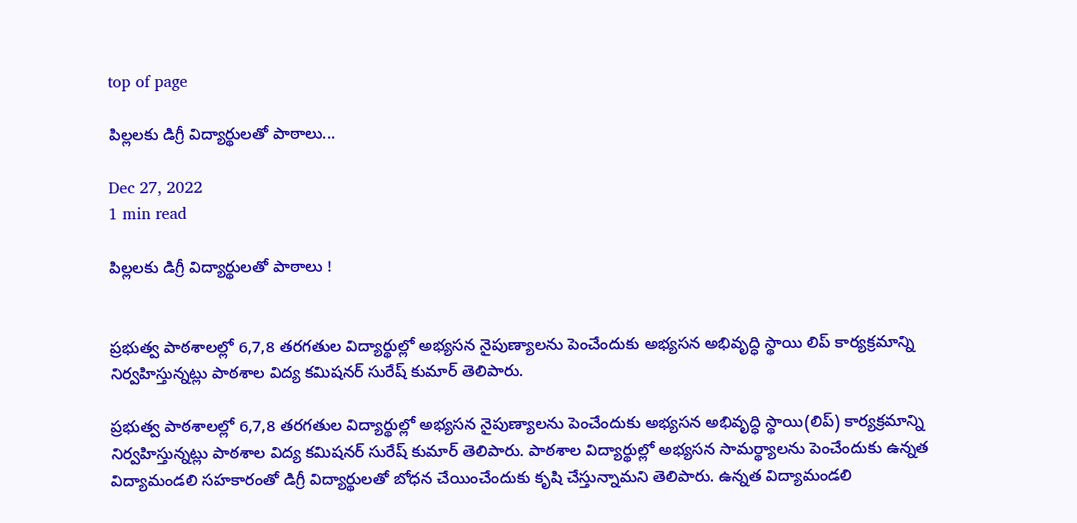top of page

పిల్లలకు డిగ్రీ విద్యార్థులతో పాఠాలు...

Dec 27, 2022
1 min read

పిల్లలకు డిగ్రీ విద్యార్థులతో పాఠాలు !


ప్రభుత్వ పాఠశాలల్లో 6,7,8 తరగతుల విద్యార్థుల్లో అభ్యసన నైపుణ్యాలను పెంచేందుకు అభ్యసన అభివృద్ధి స్థాయి లిప్‌ కార్యక్రమాన్ని నిర్వహిస్తున్నట్లు పాఠశాల విద్య కమిషనర్‌ సురేష్‌ కుమార్‌ తెలిపారు.

ప్రభుత్వ పాఠశాలల్లో 6,7,8 తరగతుల విద్యార్థుల్లో అభ్యసన నైపుణ్యాలను పెంచేందుకు అభ్యసన అభివృద్ధి స్థాయి(లిప్‌) కార్యక్రమాన్ని నిర్వహిస్తున్నట్లు పాఠశాల విద్య కమిషనర్‌ సురేష్‌ కుమార్‌ తెలిపారు. పాఠశాల విద్యార్థుల్లో అభ్యసన సామర్థ్యాలను పెంచేందుకు ఉన్నత విద్యామండలి సహకారంతో డిగ్రీ విద్యార్థులతో బోధన చేయించేందుకు కృషి చేస్తున్నామని తెలిపారు. ఉన్నత విద్యామండలి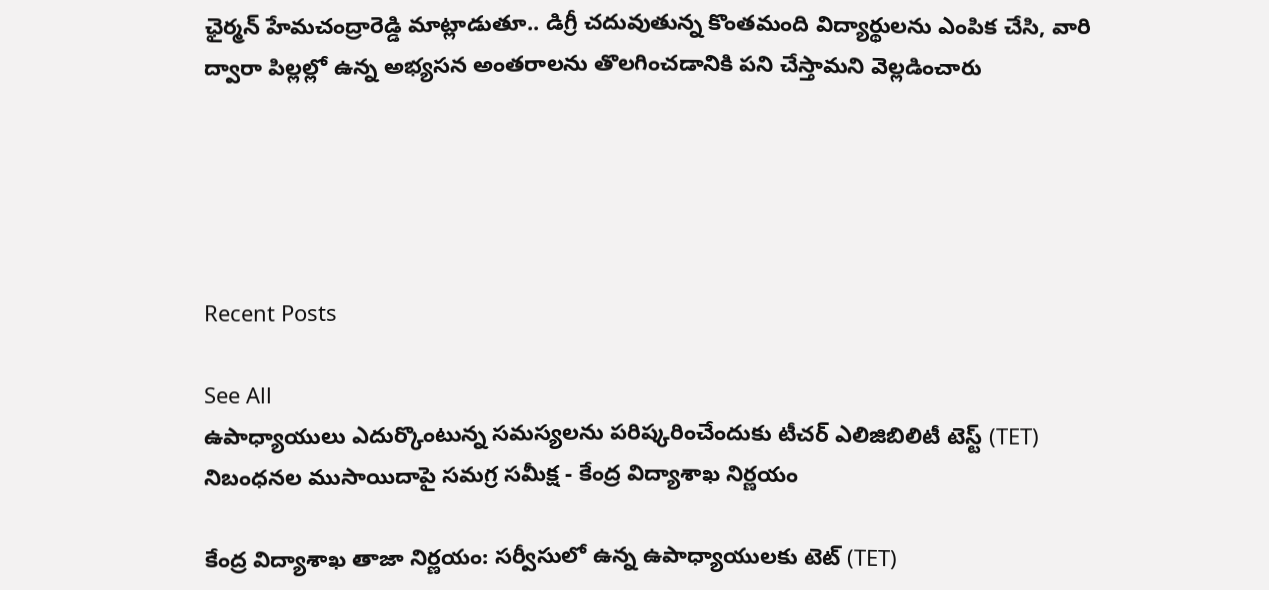ఛైర్మన్‌ హేమచంద్రారెడ్డి మాట్లాడుతూ.. డిగ్రీ చదువుతున్న కొంతమంది విద్యార్థులను ఎంపిక చేసి, వారి ద్వారా పిల్లల్లో ఉన్న అభ్యసన అంతరాలను తొలగించడానికి పని చేస్తామని వెల్లడించారు





Recent Posts

See All
ఉపాధ్యాయులు ఎదుర్కొంటున్న సమస్యలను పరిష్కరించేందుకు టీచర్ ఎలిజిబిలిటీ టెస్ట్ (TET) నిబంధనల ముసాయిదాపై సమగ్ర సమీక్ష - కేంద్ర విద్యాశాఖ నిర్ణయం

కేంద్ర విద్యాశాఖ తాజా నిర్ణయం: సర్వీసులో ఉన్న ఉపాధ్యాయులకు టెట్ (TET)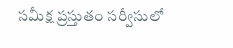సమీక్ష ప్రస్తుతం సర్వీసులో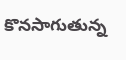కొనసాగుతున్న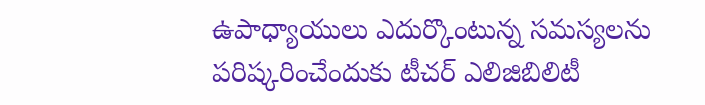ఉపాధ్యాయులు ఎదుర్కొంటున్న సమస్యలను పరిష్కరించేందుకు టీచర్ ఎలిజిబిలిటీ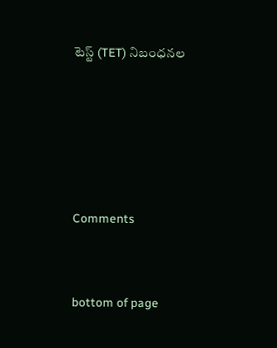టెస్ట్ (TET) నిబంధనల





Comments


bottom of page